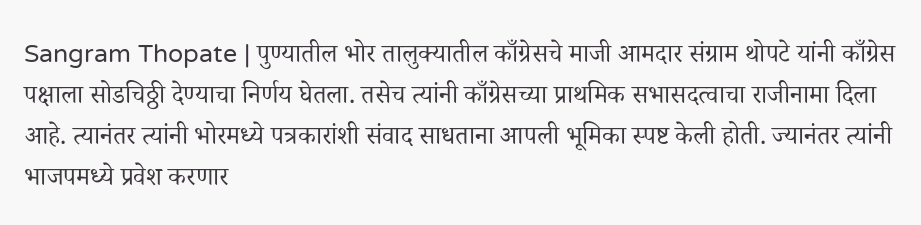Sangram Thopate | पुण्यातील भोर तालुक्यातील काँग्रेसचे माजी आमदार संग्राम थोपटे यांनी काँग्रेस पक्षाला सोडचिठ्ठी देण्याचा निर्णय घेतला. तसेच त्यांनी काँग्रेसच्या प्राथमिक सभासदत्वाचा राजीनामा दिला आहे. त्यानंतर त्यांनी भोरमध्ये पत्रकारांशी संवाद साधताना आपली भूमिका स्पष्ट केली होती. ज्यानंतर त्यांनी भाजपमध्ये प्रवेश करणार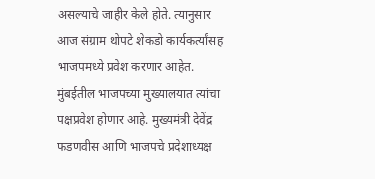असल्याचे जाहीर केले होते. त्यानुसार आज संग्राम थोपटे शेकडो कार्यकर्त्यांसह भाजपमध्ये प्रवेश करणार आहेत. मुंबईतील भाजपच्या मुख्यालयात त्यांचा पक्षप्रवेश होणार आहे. मुख्यमंत्री देवेंद्र फडणवीस आणि भाजपचे प्रदेशाध्यक्ष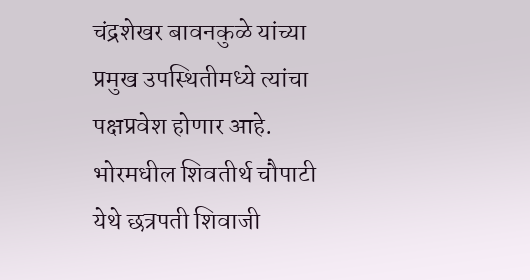चंद्रशेखर बावनकुळे यांच्या प्रमुख उपस्थितीमध्ये त्यांचा पक्षप्रवेश होणार आहे. भोरमधील शिवतीर्थ चौपाटी येथे छत्रपती शिवाजी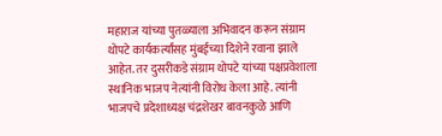महाराज यांच्या पुतळ्याला अभिवादन करून संग्राम थोपटे कार्यकर्त्यांसह मुंबईच्या दिशेने रवाना झाले आहेत. तर दुसरीकडे संग्राम थोपटे यांच्या पक्षप्रवेशाला स्थानिक भाजप नेत्यांनी विरोध केला आहे. त्यांनी भाजपचे प्रदेशाध्यक्ष चंद्रशेखर बावनकुळे आणि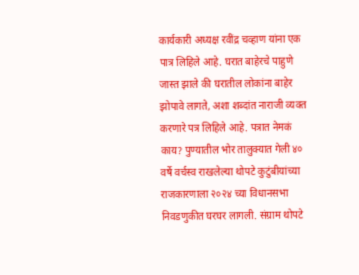कार्यकारी अध्यक्ष रवींद्र चव्हाण यांना एक पात्र लिहिले आहे. घरात बाहेरचे पाहुणे जास्त झाले की घरातील लोकांना बाहेर झोपावे लागते, अशा शब्दांत नाराजी व्यक्त करणारे पत्र लिहिले आहे. पत्रात नेमकं काय? पुण्यातील भोर तालुक्यात गेली ४० वर्षे वर्चस्व राखलेल्या थोपटे कुटुंबीयांच्या राजकारणाला २०२४ च्या विधानसभा निवडणुकीत घरघर लागली. संग्राम थोपटे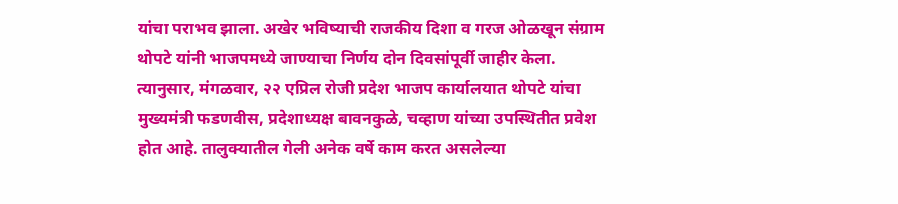यांचा पराभव झाला. अखेर भविष्याची राजकीय दिशा व गरज ओळखून संग्राम थोपटे यांनी भाजपमध्ये जाण्याचा निर्णय दोन दिवसांपूर्वी जाहीर केला. त्यानुसार, मंगळवार, २२ एप्रिल रोजी प्रदेश भाजप कार्यालयात थोपटे यांचा मुख्यमंत्री फडणवीस, प्रदेशाध्यक्ष बावनकुळे, चव्हाण यांच्या उपस्थितीत प्रवेश होत आहे. तालुक्यातील गेली अनेक वर्षे काम करत असलेल्या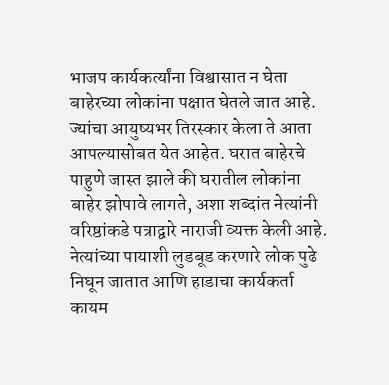भाजप कार्यकर्त्यांना विश्वासात न घेता बाहेरच्या लोकांना पक्षात घेतले जात आहे. ज्यांचा आयुष्यभर तिरस्कार केला ते आता आपल्यासोबत येत आहेत. घरात बाहेरचे पाहुणे जास्त झाले की घरातील लोकांना बाहेर झोपावे लागते, अशा शब्दांत नेत्यांनी वरिष्ठांकडे पत्राद्वारे नाराजी व्यक्त केली आहे. नेत्यांच्या पायाशी लुडबूड करणारे लोक पुढे निघून जातात आणि हाडाचा कार्यकर्ता कायम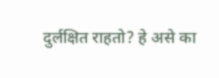दुर्लक्षित राहतो? हे असे का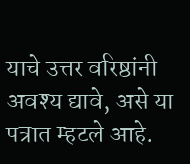याचे उत्तर वरिष्ठांनी अवश्य द्यावे, असे या पत्रात म्हटले आहे.